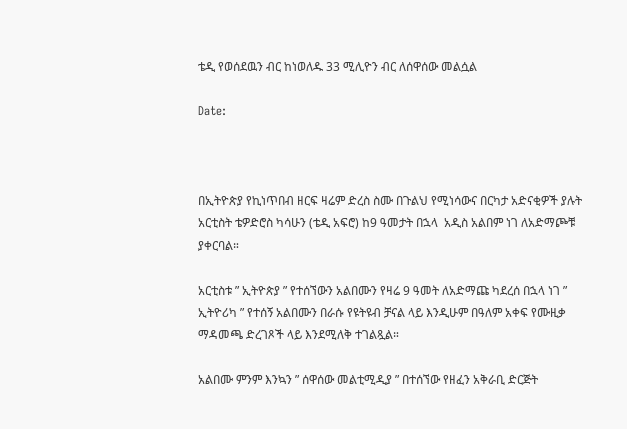ቴዲ የወሰደዉን ብር ከነወለዱ 33 ሚሊዮን ብር ለሰዋሰው መልሷል

Date:



በኢትዮጵያ የኪነጥበብ ዘርፍ ዛሬም ድረስ ስሙ በጉልህ የሚነሳውና በርካታ አድናቂዎች ያሉት አርቲስት ቴዎድሮስ ካሳሁን (ቴዲ አፍሮ) ከ9 ዓመታት በኋላ  አዲስ አልበም ነገ ለአድማጮቹ ያቀርባል።

አርቲስቱ ” ኢትዮጵያ ” የተሰኘውን አልበሙን የዛሬ 9 ዓመት ለአድማጩ ካደረሰ በኋላ ነገ ” ኢትዮሪካ ” የተሰኝ አልበሙን በራሱ የዩትዩብ ቻናል ላይ እንዲሁም በዓለም አቀፍ የሙዚቃ ማዳመጫ ድረገጾች ላይ እንደሚለቅ ተገልጿል።

አልበሙ ምንም እንኳን ” ሰዋሰው መልቲሚዲያ ” በተሰኘው የዘፈን አቅራቢ ድርጅት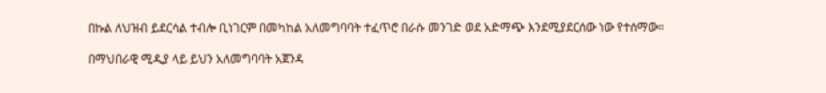በኩል ለህዝብ ይደርሳል ተብሎ ቢነገርም በመካከል አለመግባባት ተፈጥሮ በራሱ መንገድ ወደ አድማጭ እንደሚያደርሰው ነው የተሰማው።

በማህበራዊ ሚዲያ ላይ ይህን አለመግባባት አጀንዳ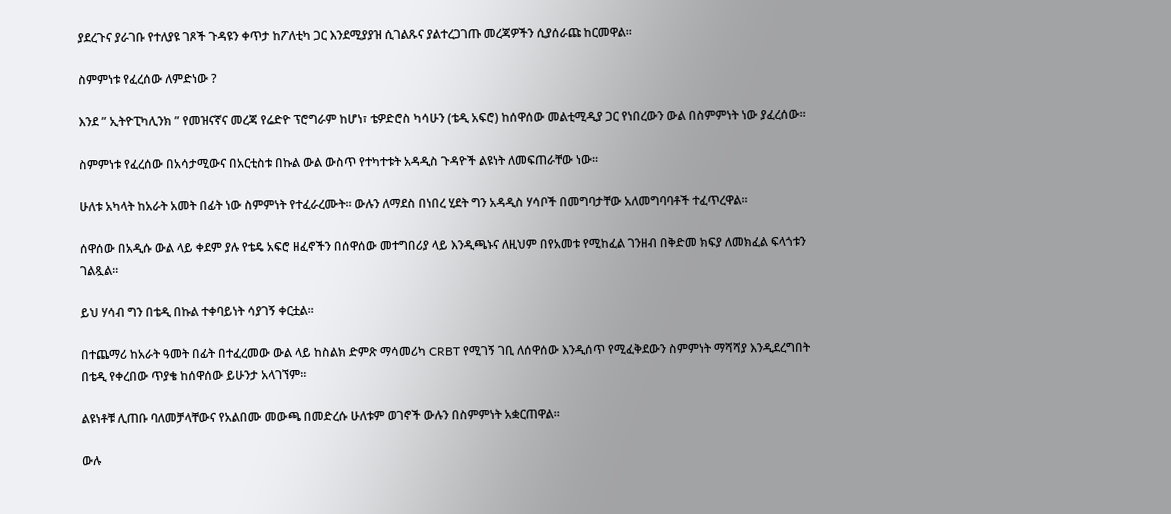ያደረጉና ያራገቡ የተለያዩ ገጾች ጉዳዩን ቀጥታ ከፖለቲካ ጋር እንደሚያያዝ ሲገልጹና ያልተረጋገጡ መረጃዎችን ሲያሰራጩ ከርመዋል።

ስምምነቱ የፈረሰው ለምድነው ?

እንደ ” ኢትዮፒካሊንክ ” የመዝናኛና መረጃ የሬድዮ ፕሮግራም ከሆነ፣ ቴዎድሮስ ካሳሁን (ቴዲ አፍሮ) ከሰዋሰው መልቲሚዲያ ጋር የነበረውን ውል በስምምነት ነው ያፈረሰው።

ስምምነቱ የፈረሰው በአሳታሚውና በአርቲስቱ በኩል ውል ውስጥ የተካተቱት አዳዲስ ጉዳዮች ልዩነት ለመፍጠራቸው ነው።

ሁለቱ አካላት ከአራት አመት በፊት ነው ስምምነት የተፈራረሙት። ውሉን ለማደስ በነበረ ሂደት ግን አዳዲስ ሃሳቦች በመግባታቸው አለመግባባቶች ተፈጥረዋል።

ሰዋሰው በአዲሱ ውል ላይ ቀደም ያሉ የቴዴ አፍሮ ዘፈኖችን በሰዋሰው መተግበሪያ ላይ እንዲጫኑና ለዚህም በየአመቱ የሚከፈል ገንዘብ በቅድመ ክፍያ ለመክፈል ፍላጎቱን ገልጿል።

ይህ ሃሳብ ግን በቴዲ በኩል ተቀባይነት ሳያገኝ ቀርቷል።

በተጨማሪ ከአራት ዓመት በፊት በተፈረመው ውል ላይ ከስልክ ድምጽ ማሳመሪካ CRBT የሚገኝ ገቢ ለሰዋሰው እንዲሰጥ የሚፈቅደውን ስምምነት ማሻሻያ እንዲደረግበት በቴዲ የቀረበው ጥያቄ ከሰዋሰው ይሁንታ አላገኘም።

ልዩነቶቹ ሊጠቡ ባለመቻላቸውና የአልበሙ መውጫ በመድረሱ ሁለቱም ወገኖች ውሉን በስምምነት አቋርጠዋል።

ውሉ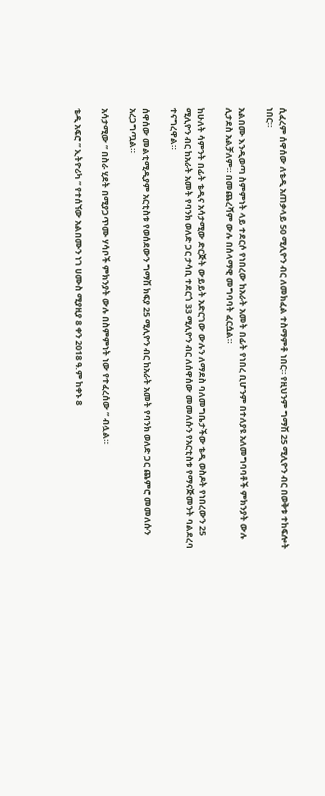ሲፈረም ሰዋሰው ለቴዲ አጠቃላይ 50 ሚሊዮን ብር ለመክፈል ተስማምቶ ነበር። የዚህንም ግማሽ 25 ሚሊዮን ብር በወቅቱ ተከፍሎት ነበር።

አልበሙ እንዲወጣ ስምምነት ላይ ተደርሶ የነበረው ከአራት አመት በፊት የነበረ ቢሆንም በተለያዩ አለመግባባቶች ምክንያት ውሉ ሊታደስ አልቻለም። በመጨረሻም ውሉ በሰላማዊ መግባባት ፈርሷል።

ከሁለት ሳምንት በፊት ቴዲና አሳታሚው ድርጅት ውይይት አድርገው ውሉን ለማደስ ባለመግቤታችው ቴዲ ወስዶት የነበረውን 25 ሚሊዮን ብር ከአራት አመት የባንክ ወለድ ጋር ታሳቢ ተደርጎ 33 ሚሊዮን ብር ለሰዋሰው መመለሱን የአርቲስቱ የማናጅመንት ባልደረባ ተናግረዋል።

ሰዋሰው መልቲሚዲያም አርቲስቱ የወሰደውን ግማሽ ክፍያ 25 ሚሊዮን ብር ከአራት አመት የባንክ ወለድ ጋር ጨምሮ መመለሱን አረጋግጧል።

አሳታሚው ” በስራ ሂደት በሚያጋጥሙ ሃሳቦች ምክንያት ውሉ በስምምነት ነው የተፈረሰው ” ብሏል።

ቴዲ አፍሮ ” ኢትዮሪካ ” የተሰኘው አልበሙን ነገ ሀሙስ ሚያዚያ 8 ቀን 2018 ዓ.ም ከቀኑ 8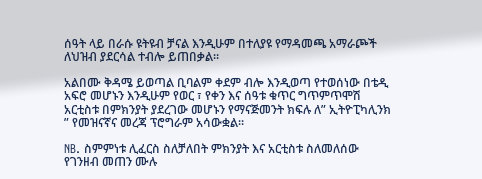ሰዓት ላይ በራሱ ዩትዩብ ቻናል እንዲሁም በተለያዩ የማዳመጫ አማራጮች ለህዝብ ያደርሳል ተብሎ ይጠበቃል።

አልበሙ ቅዳሜ ይወጣል ቢባልም ቀደም ብሎ እንዲወጣ የተወሰነው በቴዲ አፍሮ መሆኑን እንዲሁም የወር ፣ የቀን እና ሰዓቱ ቁጥር ግጥምጥሞሽ አርቲስቱ በምክንያት ያደረገው መሆኑን የማናጅመንት ክፍሉ ለ” ኢትዮፒካሊንክ ” የመዝናኛና መረጃ ፕሮግራም አሳውቋል።

NB. ስምምነቱ ሊፈርስ ስለቻለበት ምክንያት እና አርቲስቱ ስለመለሰው የገንዘብ መጠን ሙሉ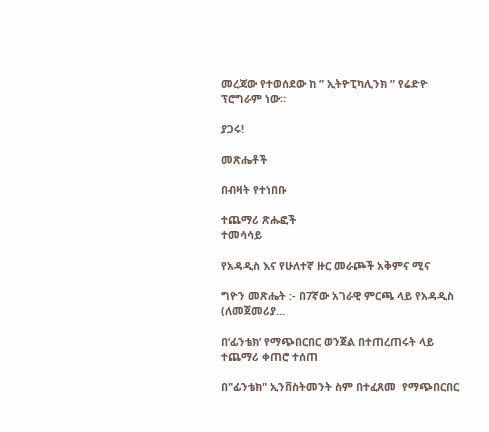መረጃው የተወሰደው ከ ” ኢትዮፒካሊንክ ” የሬድዮ ፕሮግራም ነው።

ያጋሩ!

መጽሔቶች

በብዛት የተነበቡ

ተጨማሪ ጽሑፎች
ተመሳሳይ

የአዳዲስ እና የሁለተኛ ዙር መራጮች አቅምና ሚና

ግዮን መጽሔት :- በ7ኛው አገራዊ ምርጫ ላይ የአዳዲስ (ለመጀመሪያ...

በ’ፊንቴክ’ የማጭበርበር ወንጀል በተጠረጠሩት ላይ ተጨማሪ ቀጠሮ ተሰጠ

በ"ፊንቴክ" ኢንቨስትመንት ስም በተፈጸመ  የማጭበርበር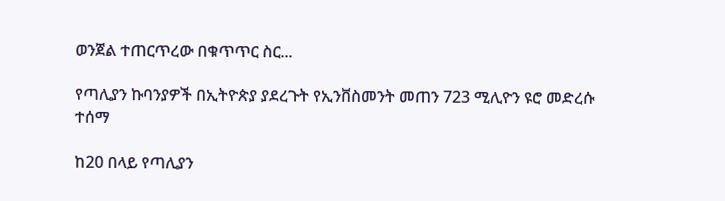ወንጀል ተጠርጥረው በቁጥጥር ስር...

የጣሊያን ኩባንያዎች በኢትዮጵያ ያደረጉት የኢንቨስመንት መጠን 723 ሚሊዮን ዩሮ መድረሱ ተሰማ

ከ20 በላይ የጣሊያን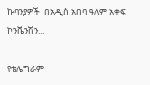ኩባንያዎች  በአዲስ አበባ ዓለም አቀፍ ኮንቬንሽን...

የቴሌግራም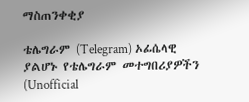ማስጠንቀቂያ

ቴሌግራም (Telegram) ኦፊሴላዊ ያልሆኑ የቴሌግራም መተግበሪያዎችን (Unofficial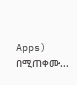Apps) በሚጠቀሙ...